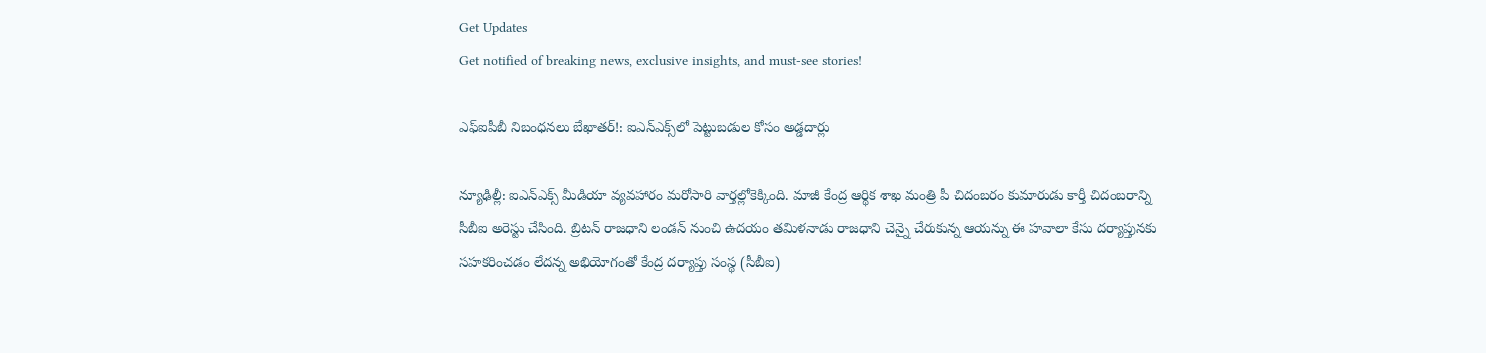Get Updates
Get notified of breaking news, exclusive insights, and must-see stories!

ఎఫ్ఐపీబీ నిబంధనలు బేఖాతర్!: ఐఎన్ఎక్స్‌లో పెట్టుబడుల కోసం అడ్డదార్లు

న్యూఢిల్లీ: ఐఎన్‌ఎక్స్ మీడియా వ్యవహారం మరోసారి వార్తల్లోకెక్కింది. మాజీ కేంద్ర ఆర్థిక శాఖ మంత్రి పీ చిదంబరం కుమారుడు కార్తీ చిదంబరాన్ని సీబీఐ అరెస్టు చేసింది. బ్రిటన్ రాజధాని లండన్ నుంచి ఉదయం తమిళనాడు రాజధాని చెన్నై చేరుకున్న ఆయన్ను ఈ హవాలా కేసు దర్యాప్తునకు సహకరించడం లేదన్న అభియోగంతో కేంద్ర దర్యాప్తు సంస్థ (సీబీఐ)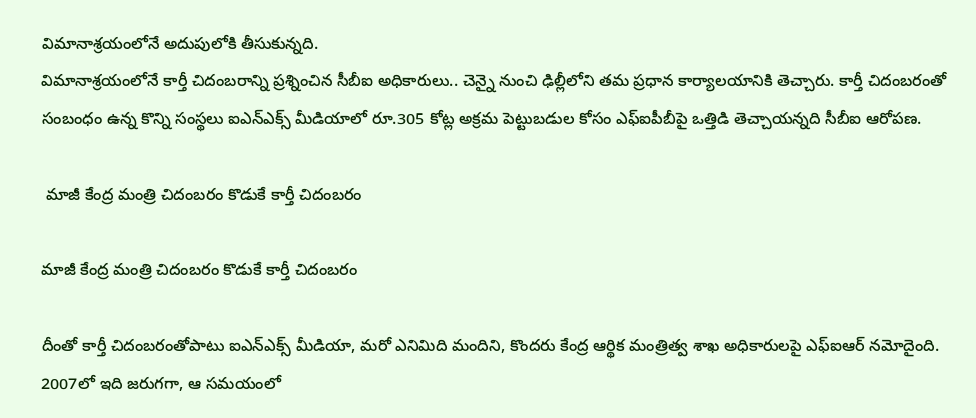విమానాశ్రయంలోనే అదుపులోకి తీసుకున్నది.
విమానాశ్రయంలోనే కార్తీ చిదంబరాన్ని ప్రశ్నించిన సీబీఐ అధికారులు.. చెన్నై నుంచి ఢిల్లీలోని తమ ప్రధాన కార్యాలయానికి తెచ్చారు. కార్తీ చిదంబరంతో సంబంధం ఉన్న కొన్ని సంస్థలు ఐఎన్‌ఎక్స్ మీడియాలో రూ.305 కోట్ల అక్రమ పెట్టుబడుల కోసం ఎఫ్‌ఐపీబీపై ఒత్తిడి తెచ్చాయన్నది సీబీఐ ఆరోపణ.

 మాజీ కేంద్ర మంత్రి చిదంబరం కొడుకే కార్తీ చిదంబరం

మాజీ కేంద్ర మంత్రి చిదంబరం కొడుకే కార్తీ చిదంబరం

దీంతో కార్తీ చిదంబరంతోపాటు ఐఎన్‌ఎక్స్ మీడియా, మరో ఎనిమిది మందిని, కొందరు కేంద్ర ఆర్థిక మంత్రిత్వ శాఖ అధికారులపై ఎఫ్‌ఐఆర్ నమోదైంది. 2007లో ఇది జరుగగా, ఆ సమయంలో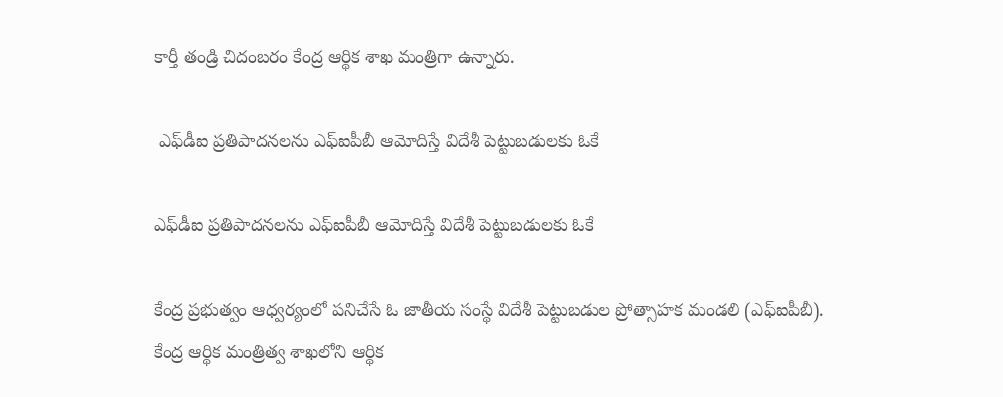కార్తీ తండ్రి చిదంబరం కేంద్ర ఆర్థిక శాఖ మంత్రిగా ఉన్నారు.

 ఎఫ్‌డీఐ ప్రతిపాదనలను ఎఫ్ఐపీబీ ఆమోదిస్తే విదేశీ పెట్టుబడులకు ఓకే

ఎఫ్‌డీఐ ప్రతిపాదనలను ఎఫ్ఐపీబీ ఆమోదిస్తే విదేశీ పెట్టుబడులకు ఓకే

కేంద్ర ప్రభుత్వం ఆధ్వర్యంలో పనిచేసే ఓ జాతీయ సంస్థే విదేశీ పెట్టుబడుల ప్రోత్సాహక మండలి (ఎఫ్‌ఐపీబీ). కేంద్ర ఆర్థిక మంత్రిత్వ శాఖలోని ఆర్థిక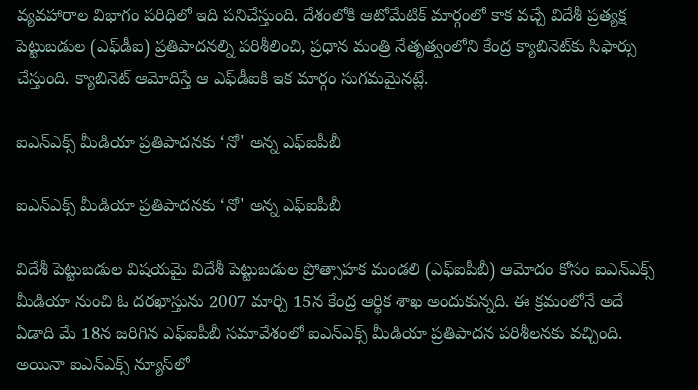వ్యవహారాల విభాగం పరిధిలో ఇది పనిచేస్తుంది. దేశంలోకి ఆటోమేటిక్ మార్గంలో కాక వచ్చే విదేశీ ప్రత్యక్ష పెట్టుబడుల (ఎఫ్‌డీఐ) ప్రతిపాదనల్ని పరిశీలించి, ప్రధాన మంత్రి నేతృత్వంలోని కేంద్ర క్యాబినెట్‌కు సిఫార్సు చేస్తుంది. క్యాబినెట్ ఆమోదిస్తే ఆ ఎఫ్‌డీఐకి ఇక మార్గం సుగమమైనట్లే.

ఐఎన్ఎక్స్ మీడియా ప్రతిపాదనకు ‘నో' అన్న ఎఫ్ఐపీబీ

ఐఎన్ఎక్స్ మీడియా ప్రతిపాదనకు ‘నో' అన్న ఎఫ్ఐపీబీ

విదేశీ పెట్టుబడుల విషయమై విదేశీ పెట్టుబడుల ప్రోత్సాహక మండలి (ఎఫ్‌ఐపీబీ) ఆమోదం కోసం ఐఎన్‌ఎక్స్ మీడియా నుంచి ఓ దరఖాస్తును 2007 మార్చి 15న కేంద్ర ఆర్థిక శాఖ అందుకున్నది. ఈ క్రమంలోనే అదే ఏడాది మే 18న జరిగిన ఎఫ్‌ఐపీబీ సమావేశంలో ఐఎన్‌ఎక్స్ మీడియా ప్రతిపాదన పరిశీలనకు వచ్చింది. అయినా ఐఎన్‌ఎక్స్ న్యూస్‌లో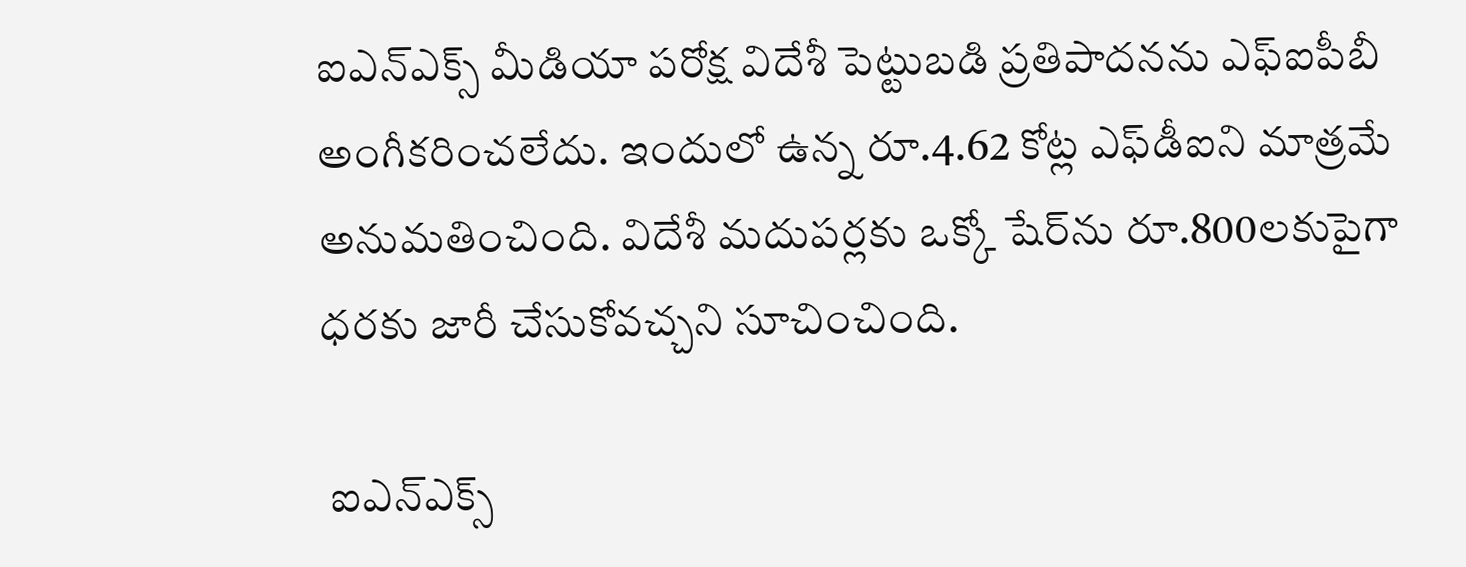ఐఎన్‌ఎక్స్ మీడియా పరోక్ష విదేశీ పెట్టుబడి ప్రతిపాదనను ఎఫ్‌ఐపీబీ అంగీకరించలేదు. ఇందులో ఉన్న రూ.4.62 కోట్ల ఎఫ్‌డీఐని మాత్రమే అనుమతించింది. విదేశీ మదుపర్లకు ఒక్కో షేర్‌ను రూ.800లకుపైగా ధరకు జారీ చేసుకోవచ్చని సూచించింది.

 ఐఎన్ఎక్స్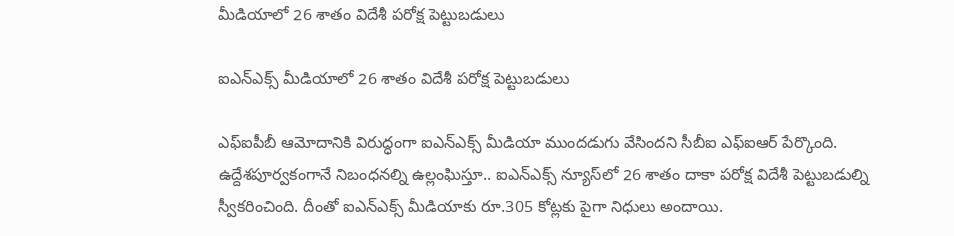మీడియాలో 26 శాతం విదేశీ పరోక్ష పెట్టుబడులు

ఐఎన్ఎక్స్ మీడియాలో 26 శాతం విదేశీ పరోక్ష పెట్టుబడులు

ఎఫ్‌ఐపీబీ ఆమోదానికి విరుద్ధంగా ఐఎన్‌ఎక్స్ మీడియా ముందడుగు వేసిందని సీబీఐ ఎఫ్‌ఐఆర్ పేర్కొంది. ఉద్దేశపూర్వకంగానే నిబంధనల్ని ఉల్లంఘిస్తూ.. ఐఎన్‌ఎక్స్ న్యూస్‌లో 26 శాతం దాకా పరోక్ష విదేశీ పెట్టుబడుల్ని స్వీకరించింది. దీంతో ఐఎన్‌ఎక్స్ మీడియాకు రూ.305 కోట్లకు పైగా నిధులు అందాయి.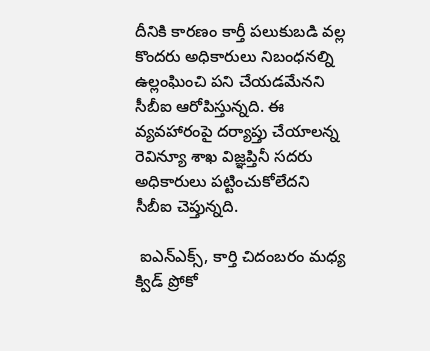దీనికి కారణం కార్తీ పలుకుబడి వల్ల కొందరు అధికారులు నిబంధనల్ని ఉల్లంఘించి పని చేయడమేనని సీబీఐ ఆరోపిస్తున్నది. ఈ వ్యవహారంపై దర్యాప్తు చేయాలన్న రెవిన్యూ శాఖ విజ్ఞప్తినీ సదరు అధికారులు పట్టించుకోలేదని సీబీఐ చెప్తున్నది.

 ఐఎన్ఎక్స్, కార్తి చిదంబరం మధ్య క్విడ్‌ ప్రోకో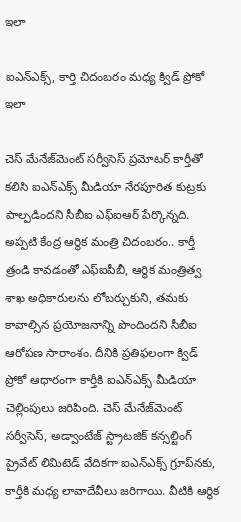ఇలా

ఐఎన్ఎక్స్, కార్తి చిదంబరం మధ్య క్విడ్‌ ప్రోకో ఇలా

చెస్ మేనేజ్‌మెంట్ సర్వీసెస్ ప్రమోటర్ కార్తీతో కలిసి ఐఎన్‌ఎక్స్ మీడియా నేరపూరిత కుట్రకు పాల్పడిందని సీబీఐ ఎఫ్ఐఆర్ పేర్కొన్నది. అప్పటి కేంద్ర ఆర్థిక మంత్రి చిదంబరం.. కార్తీ త్రండి కావడంతో ఎఫ్‌ఐపీబీ, ఆర్థిక మంత్రిత్వ శాఖ అధికారులను లోబర్చుకుని, తమకు కావాల్సిన ప్రయోజనాన్ని పొందిందని సీబీఐ ఆరోపణ సారాంశం. దీనికి ప్రతిఫలంగా క్విడ్ ప్రోకో ఆధారంగా కార్తీకి ఐఎన్‌ఎక్స్ మీడియా చెల్లింపులు జరిపింది. చెస్ మేనేజ్‌మెంట్ సర్వీసెస్, అడ్వాంటేజ్ స్ట్రాటజిక్ కన్సల్టింగ్ ప్రైవేట్ లిమిటెడ్‌ వేదికగా ఐఎన్‌ఎక్స్ గ్రూప్‌నకు, కార్తీకి మధ్య లావాదేవీలు జరిగాయి. వీటికి ఆర్థిక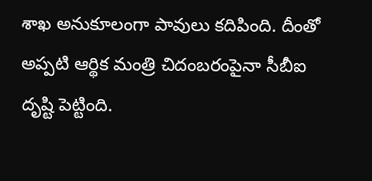శాఖ అనుకూలంగా పావులు కదిపింది. దీంతో అప్పటి ఆర్థిక మంత్రి చిదంబరంపైనా సీబీఐ దృష్టి పెట్టింది.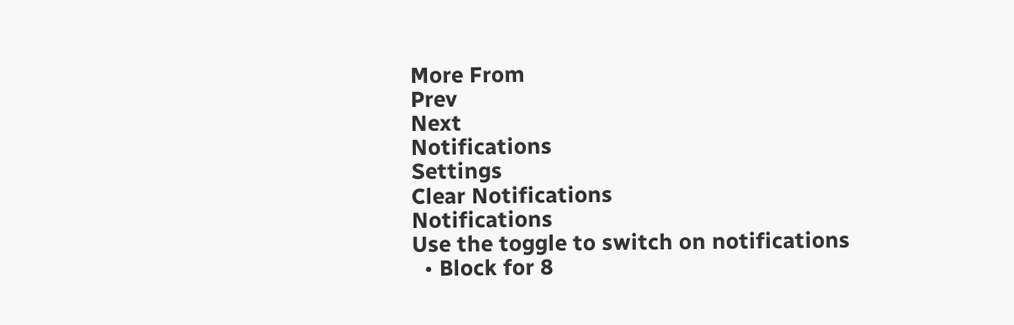More From
Prev
Next
Notifications
Settings
Clear Notifications
Notifications
Use the toggle to switch on notifications
  • Block for 8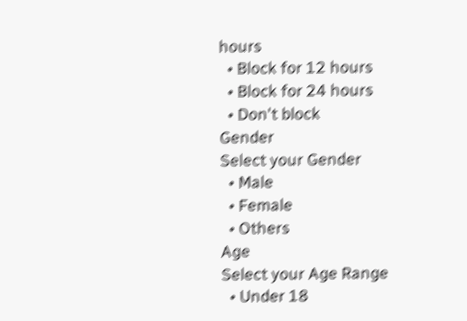hours
  • Block for 12 hours
  • Block for 24 hours
  • Don't block
Gender
Select your Gender
  • Male
  • Female
  • Others
Age
Select your Age Range
  • Under 18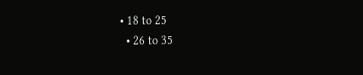• 18 to 25
  • 26 to 35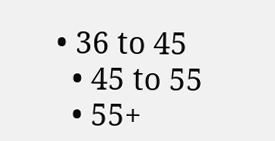• 36 to 45
  • 45 to 55
  • 55+